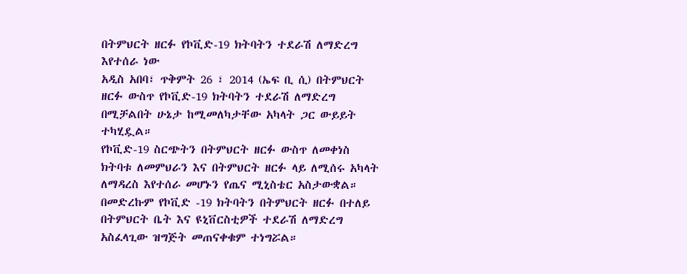በትምህርት ዘርፉ የኮቪድ-19 ክትባትን ተደራሽ ለማድረግ እየተሰራ ነው
አዲስ አበባ፣ ጥቅምት 26 ፣ 2014 (ኤፍ ቢ ሲ) በትምህርት ዘርፉ ውስጥ የኮቪድ-19 ክትባትን ተደራሽ ለማድረግ በሚቻልበት ሁኔታ ከሚመለካታቸው አካላት ጋር ውይይት ተካሂዷል።
የኮቪድ-19 ስርጭትን በትምህርት ዘርፉ ውስጥ ለመቀነስ ክትባቱ ለመምህራን እና በትምህርት ዘርፉ ላይ ለሚሰሩ አካላት ለማዳረስ እየተሰራ መሆኑን የጤና ሚኒስቴር አስታውቋል።
በመድረኩም የኮቪድ -19 ክትባትን በትምህርት ዘርፉ በተለይ በትምህርት ቤት እና ዩኒቨርስቲዎች ተደራሽ ለማድረግ አስፈላጊው ዝግጅት መጠናቀቁም ተነግሯል።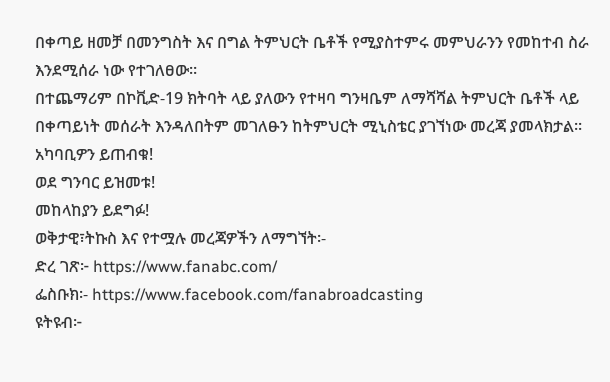በቀጣይ ዘመቻ በመንግስት እና በግል ትምህርት ቤቶች የሚያስተምሩ መምህራንን የመከተብ ስራ እንደሚሰራ ነው የተገለፀው።
በተጨማሪም በኮቪድ-19 ክትባት ላይ ያለውን የተዛባ ግንዛቤም ለማሻሻል ትምህርት ቤቶች ላይ በቀጣይነት መሰራት እንዳለበትም መገለፁን ከትምህርት ሚኒስቴር ያገኘነው መረጃ ያመላክታል፡፡
አካባቢዎን ይጠብቁ!
ወደ ግንባር ይዝመቱ!
መከላከያን ይደግፉ!
ወቅታዊ፣ትኩስ እና የተሟሉ መረጃዎችን ለማግኘት፡-
ድረ ገጽ፦ https://www.fanabc.com/
ፌስቡክ፡- https://www.facebook.com/fanabroadcasting
ዩትዩብ፦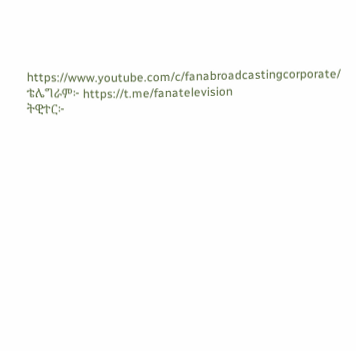https://www.youtube.com/c/fanabroadcastingcorporate/
ቴሌግራም፦ https://t.me/fanatelevision
ትዊተር፦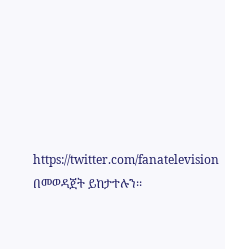https://twitter.com/fanatelevision በመወዳጀት ይከታተሉን፡፡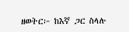ዘወትር፦ ከእኛ ጋር ስላሉ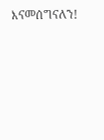እናመሰግናለን!